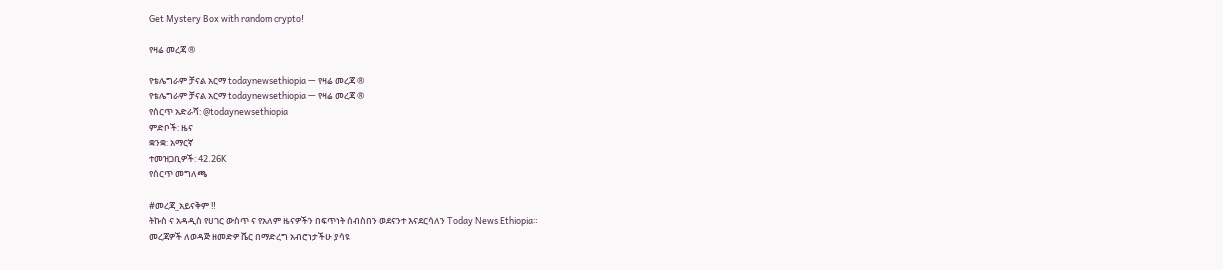Get Mystery Box with random crypto!

የዛሬ መረጃ ®

የቴሌግራም ቻናል አርማ todaynewsethiopia — የዛሬ መረጃ ®
የቴሌግራም ቻናል አርማ todaynewsethiopia — የዛሬ መረጃ ®
የሰርጥ አድራሻ: @todaynewsethiopia
ምድቦች: ዜና
ቋንቋ: አማርኛ
ተመዝጋቢዎች: 42.26K
የሰርጥ መግለጫ

#መረጃ_አይናቅም ‼
ትኩስ ና አዳዲስ የሀገር ውስጥ ና የአለም ዜናዎችን በፍጥነት ሰብስበን ወደናንተ እናደርሳለን Today News Ethiopia።
መረጃዎች ለወዳጅ ዘመድዎ ሼር በማድረግ አብሮነታችሁ ያሳዩ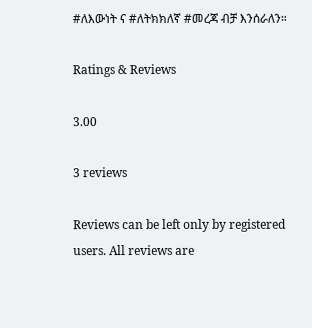#ለእውነት ና #ለትክክለኛ #መረጃ ብቻ እንሰራለን።

Ratings & Reviews

3.00

3 reviews

Reviews can be left only by registered users. All reviews are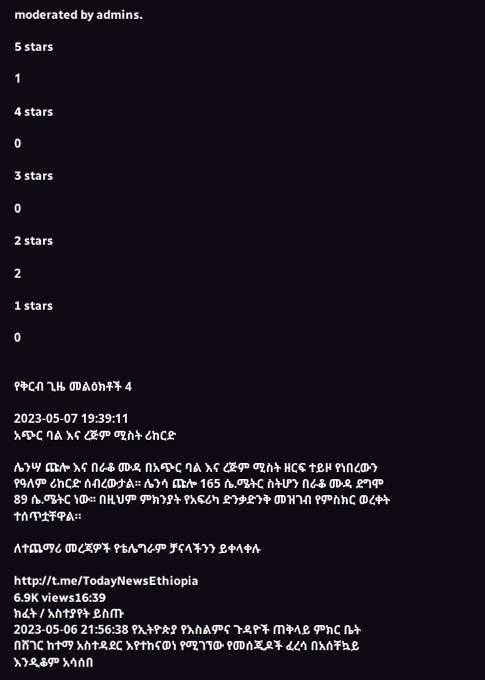moderated by admins.

5 stars

1

4 stars

0

3 stars

0

2 stars

2

1 stars

0


የቅርብ ጊዜ መልዕክቶች 4

2023-05-07 19:39:11
አጭር ባል እና ረጅም ሚስት ሪከርድ

ሌንሣ ጩሎ እና በራቆ ሙዳ በአጭር ባል እና ረጅም ሚስት ዘርፍ ተይዞ የነበረውን የዓለም ሪከርድ ሰብረውታል፡፡ ሌንሳ ጩሎ 165 ሴ.ሜትር ስትሆን በራቆ ሙዳ ደግሞ 89 ሴ.ሜትር ነው፡፡ በዚህም ምክንያት የአፍሪካ ድንቃድንቅ መዝገብ የምስክር ወረቀት ተሰጥቷቸዋል።

ለተጨማሪ መረጃዎች የቴሌግራም ቻናላችንን ይቀላቀሉ

http://t.me/TodayNewsEthiopia
6.9K views16:39
ክፈት / አስተያየት ይስጡ
2023-05-06 21:56:38 የኢትዮጵያ የእስልምና ጉዳዮች ጠቅላይ ምክር ቤት  በሸገር ከተማ አስተዳደር እየተከናወነ የሚገኘው የመሰጂዶች ፈረሳ በአሰቸኳይ እንዲቆም አሳሰበ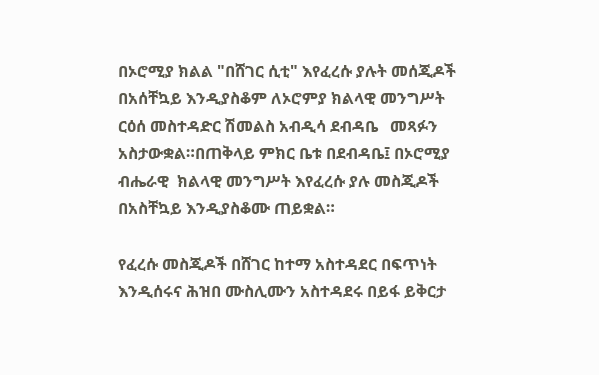በኦሮሚያ ክልል "በሸገር ሲቲ" እየፈረሱ ያሉት መሰጂዶች በአሰቸኳይ እንዲያስቆም ለኦሮምያ ክልላዊ መንግሥት ርዕሰ መስተዳድር ሽመልስ አብዲሳ ደብዳቤ   መጻፉን አስታውቋል።በጠቅላይ ምክር ቤቱ በደብዳቤ፤ በኦሮሚያ ብሔራዊ  ክልላዊ መንግሥት እየፈረሱ ያሉ መስጂዶች በአስቸኳይ እንዲያስቆሙ ጠይቋል።

የፈረሱ መስጂዶች በሸገር ከተማ አስተዳደር በፍጥነት እንዲሰሩና ሕዝበ ሙስሊሙን አስተዳደሩ በይፋ ይቅርታ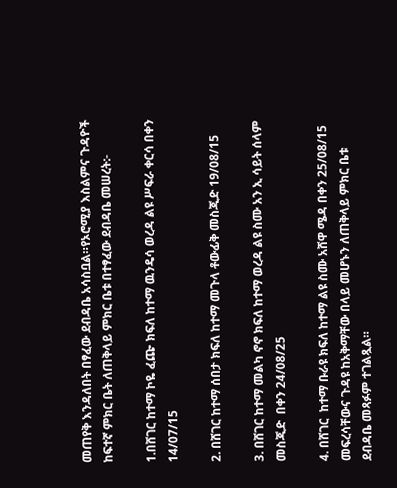መጠየቅ እንዳለበት በፃፈው ደብዳቤ አሳስቧል።የኦሮሚያ እስልምና ጉዳዮች ከፍተኛ ምክር ቤት ለጠቅላይ ምክር ቤቱ በተፃፈው ደብዳቤ መሠረት:-

1.በሸገር ከተማ ኮዬ ፈጬ ክፍለ ከተማ ዉንዴሳ ወረዳ ልዩ ሥፍራ ቀርሳ በቀን 14/07/15

2. በሸገር ከተማ ሰበታ ክፍለ ከተማ መጉላ ቶውፊቅ መስጂድ 19/08/15

3. በሸገር ከተማ መልካ ኖኖ ክፍለ ከተማ ወረዳ ልዩ ስሙ አን ኢ ሳይት ሰላም መስጂድ  በቀን 24/08/25

4. በሸገር  ከተማ ቡራዩ ክፍለ ከተማ ልዩ ስሙ አሸዋ ሜዳ በቀን 25/08/15 መፍረሳቸውና ጉዳዩ ከአቅማቸው በላይ መሆኑን ለጠቅላይ ምክር ቤቱ ደብዳቤ መጻፉም ተገልጿል።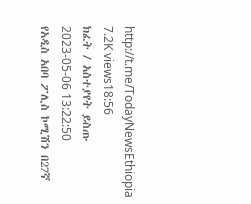http://t.me/TodayNewsEthiopia
7.2K views18:56
ክፈት / አስተያየት ይስጡ
2023-05-06 13:22:50
የአዲስ አበባ ፖሊስ ኮሚሽን በ27ኛ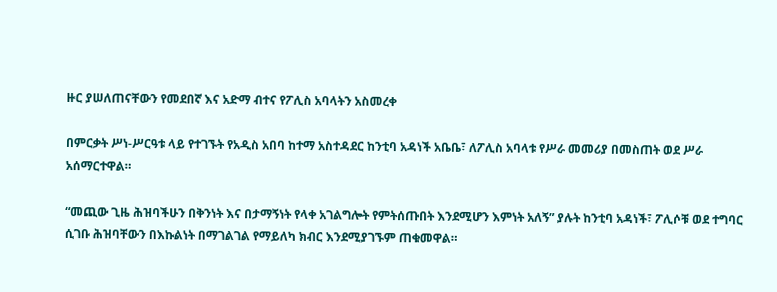ዙር ያሠለጠናቸውን የመደበኛ እና አድማ ብተና የፖሊስ አባላትን አስመረቀ

በምርቃት ሥነ-ሥርዓቱ ላይ የተገኙት የአዲስ አበባ ከተማ አስተዳደር ከንቲባ አዳነች አቤቤ፣ ለፖሊስ አባላቱ የሥራ መመሪያ በመስጠት ወደ ሥራ አሰማርተዋል።

“መጪው ጊዜ ሕዝባችሁን በቅንነት እና በታማኝነት የላቀ አገልግሎት የምትሰጡበት እንደሚሆን እምነት አለኝ” ያሉት ከንቲባ አዳነች፣ ፖሊሶቹ ወደ ተግባር ሲገቡ ሕዝባቸውን በእኩልነት በማገልገል የማይለካ ክብር እንደሚያገኙም ጠቁመዋል።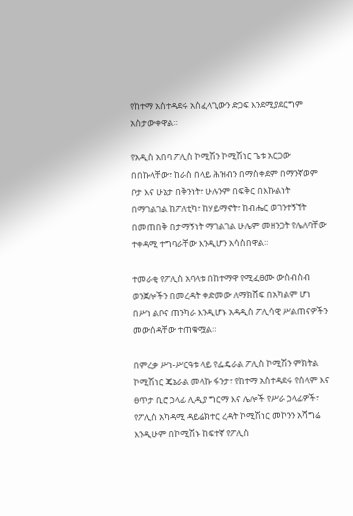የከተማ አስተዳደሩ አስፈላጊውን ድጋፍ እንደሚያደርግም አስታውቀዋል።

የአዲስ አበባ ፖሊስ ኮሚሽን ኮሚሽነር ጌቱ አርጋው በበኩላቸው፣ ከራስ በላይ ሕዝብን በማስቀደም በማንኛወም ቦታ እና ሁኔታ በቅንነት፣ ሁሉንም በፍቅር በእኩልነት በማገልገል ከፖለቲካ፣ ከሃይማኖት፣ ከብሔር ወገንተኝኘት በመጠበቅ በታማኝነት ማገልገል ሁሌም መዘንጋት የሌለባቸው ተቀዳሚ ተግባራቸው እንዲሆን አሳስበዋል።

ተመራቂ የፖሊስ አባላቱ በከተማዋ የሚፈፀሙ ውስብስብ ወንጀሎችን በመረዳት ቀድመው ለማክሸፍ በአካልም ሆነ በሥነ ልቦና ጠንካራ እንዲሆኑ አዳዲስ ፖሊሳዊ ሥልጠናዎችን መውሰዳቸው ተጠቁሟል።

በምረቃ ሥነ-ሥርዓቱ ላይ የፌዴራል ፖሊስ ኮሚሽን ምክትል ኮሚሽነር ጄኔራል መላኩ ፋንታ፣ የከተማ አስተዳደሩ የሰላም እና ፀጥታ ቢሮ ኃላፊ ሊዲያ ግርማ እና ሌሎች የሥራ ኃላፊዎች፣ የፖሊስ አካዳሚ ዳይሬክተር ረዳት ኮሚሽነር መኮንን አሻግሬ እንዲሁም በኮሚሽኑ ከፍተኛ የፖሊስ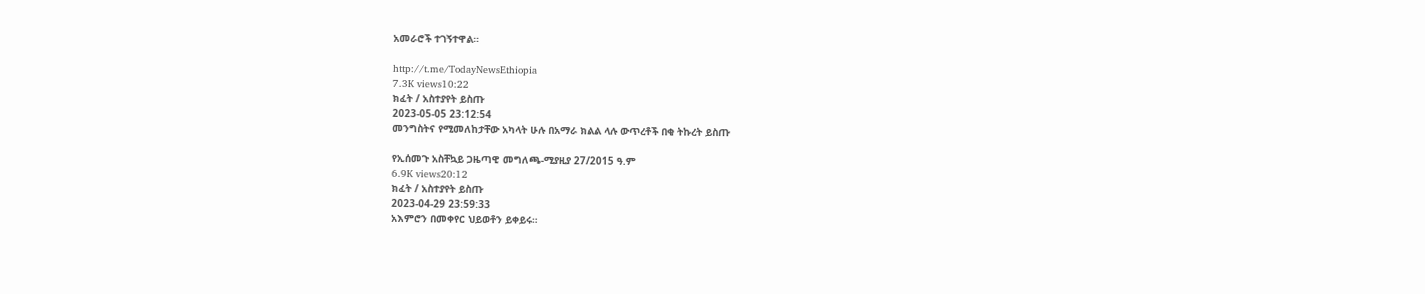አመራሮች ተገኝተዋል።

http://t.me/TodayNewsEthiopia
7.3K views10:22
ክፈት / አስተያየት ይስጡ
2023-05-05 23:12:54
መንግስትና የሚመለከታቸው አካላት ሁሉ በአማራ ክልል ላሉ ውጥረቶች በቂ ትኩረት ይስጡ

የኢሰመጉ አስቸኳይ ጋዜጣዊ መግለጫ-ሚያዚያ 27/2015 ዓ.ም
6.9K views20:12
ክፈት / አስተያየት ይስጡ
2023-04-29 23:59:33
አእምሮን በመቀየር ህይወቶን ይቀይሩ።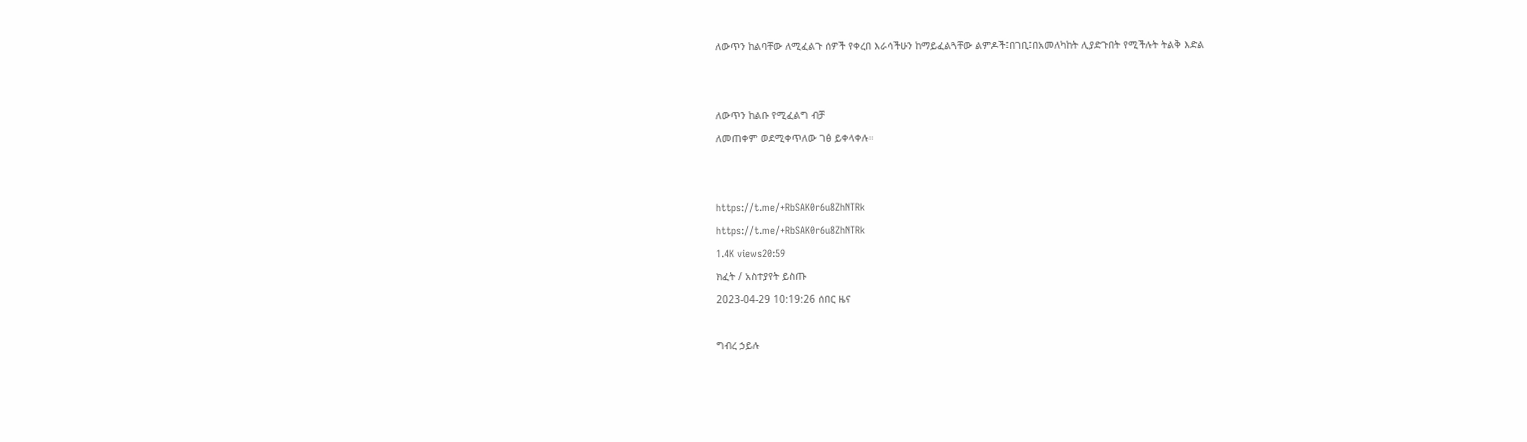ለውጥን ከልባቸው ለሚፈልጉ ሰዎች የቀረበ እራሳችሁን ከማይፈልጓቸው ልምዶች፤በገቢ፤በአመለካከት ሊያድጉበት የሚችሉት ትልቅ እድል


ለውጥን ከልቡ የሚፈልግ ብቻ
ለመጠቀም ወደሚቀጥለው ገፅ ይቀላቀሉ።


https://t.me/+RbSAK0r6u8ZhNTRk
https://t.me/+RbSAK0r6u8ZhNTRk
1.4K views20:59
ክፈት / አስተያየት ይስጡ
2023-04-29 10:19:26 ሰበር ዜና

ግብረ ኃይሉ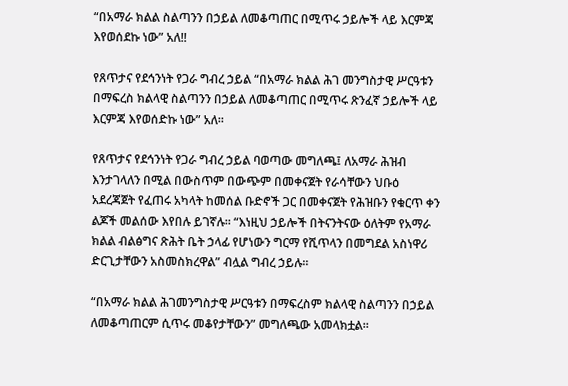“በአማራ ክልል ስልጣንን በኃይል ለመቆጣጠር በሚጥሩ ኃይሎች ላይ እርምጃ እየወሰደኩ ነው” አለ!!

የጸጥታና የደኅንነት የጋራ ግብረ ኃይል “በአማራ ክልል ሕገ መንግስታዊ ሥርዓቱን በማፍረስ ክልላዊ ስልጣንን በኃይል ለመቆጣጠር በሚጥሩ ጽንፈኛ ኃይሎች ላይ እርምጃ እየወሰድኩ ነው” አለ።

የጸጥታና የደኅንነት የጋራ ግብረ ኃይል ባወጣው መግለጫ፤ ለአማራ ሕዝብ እንታገላለን በሚል በውስጥም በውጭም በመቀናጀት የራሳቸውን ህቡዕ አደረጃጀት የፈጠሩ አካላት ከመሰል ቡድኖች ጋር በመቀናጀት የሕዝቡን የቁርጥ ቀን ልጆች መልሰው እየበሉ ይገኛሉ። “እነዚህ ኃይሎች በትናንትናው ዕለትም የአማራ ክልል ብልፅግና ጽሕት ቤት ኃላፊ የሆነውን ግርማ የሺጥላን በመግደል አስነዋሪ ድርጊታቸውን አስመስክረዋል” ብሏል ግብረ ኃይሉ።

“በአማራ ክልል ሕገመንግስታዊ ሥርዓቱን በማፍረስም ክልላዊ ስልጣንን በኃይል ለመቆጣጠርም ሲጥሩ መቆየታቸውን” መግለጫው አመላክቷል።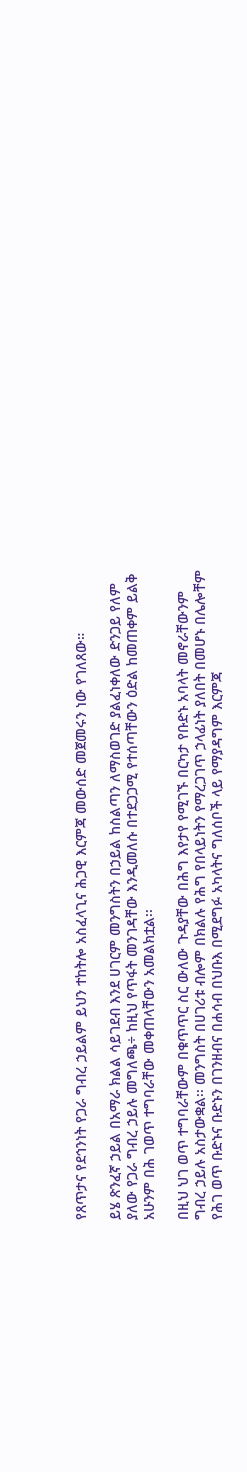የጸጥታና የደኅንነት የጋራ ግብረ ኃይልም ይህን ተከትሎ አስፈላጊና ሕጋዊ እርምጃ መውሰድ መጀመሩን ነው የገለጸው።

ይሄ ጽንፈኛ ኃይል በአማራ ክልል ሳይገደብ እንደ ሀገርም መንግስትን በኃይል ከስልጣን ለማስወገድ ያልፈነቀለው ድንጋይ የለም ያለው የጋራ ግብረ ኃይሉ መግለጫ÷ ከዚህ የጥፋት መንገዳቸው እንዲመለሱ በተደጋጋሚ የተሰጣቸውን ዕድል ከመጠቀም ይልቅ አሁንም በሕ ገወጥ ተግባራቸው መቀጠላቸውን አመልክቷል፡፡

በዚህ ህገ ወጥ ተግባራቸውም በቁጥጥር ስር ውለው ጉዳያቸው በሕግ እየታየ የሚገኙ በርካታ የቡድኑ አባላት መኖራቸውንም ግብረ ኃይሉ አስታውቋል፡፡ መንግስት በሀገሪቱ ብሎም በክልሉ የሕግ የበላይነትን የማረጋገጥ ኃላፊነት ያለበት በመሆኑ በሌሎቸም የሕገ ወጥ ቡድኑና ቡድኑን በገንዘብና በሐሳብ በህቡእ በሚደግፉ አካላትና ግለሰቦች ላይ የማያዳግም እርምጃ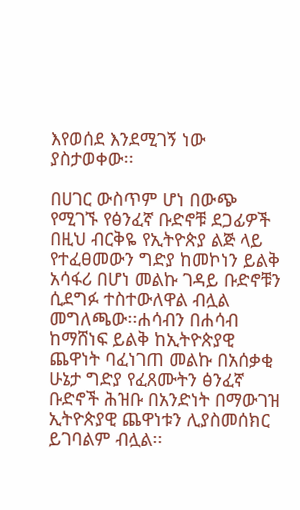እየወሰደ እንደሚገኝ ነው ያስታወቀው፡፡

በሀገር ውስጥም ሆነ በውጭ የሚገኙ የፅንፈኛ ቡድኖቹ ደጋፊዎች በዚህ ብርቅዬ የኢትዮጵያ ልጅ ላይ የተፈፀመውን ግድያ ከመኮነን ይልቅ አሳፋሪ በሆነ መልኩ ገዳይ ቡድኖቹን ሲደግፉ ተስተውለዋል ብሏል መግለጫው፡፡ሐሳብን በሐሳብ ከማሸነፍ ይልቅ ከኢትዮጵያዊ ጨዋነት ባፈነገጠ መልኩ በአሰቃቂ ሁኔታ ግድያ የፈጸሙትን ፅንፈኛ ቡድኖች ሕዝቡ በአንድነት በማውገዝ ኢትዮጵያዊ ጨዋነቱን ሊያስመሰክር ይገባልም ብሏል፡፡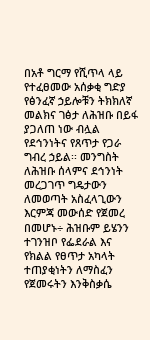በአቶ ግርማ የሺጥላ ላይ የተፈፀመው አሰቃቂ ግድያ የፅንፈኛ ኃይሎቹን ትክክለኛ መልክና ገፅታ ለሕዝቡ በይፋ ያጋለጠ ነው ብሏል የደኅንነትና የጸጥታ የጋራ ግብረ ኃይል፡፡ መንግስት ለሕዝቡ ሰላምና ደኅንነት መረጋገጥ ግዴታውን ለመወጣት አስፈላጊውን እርምጃ መውሰድ የጀመረ በመሆኑ÷ ሕዝቡም ይሄንን ተገንዝቦ የፌደራል እና የክልል የፀጥታ አካላት ተጠያቂነትን ለማስፈን የጀመሩትን እንቅስቃሴ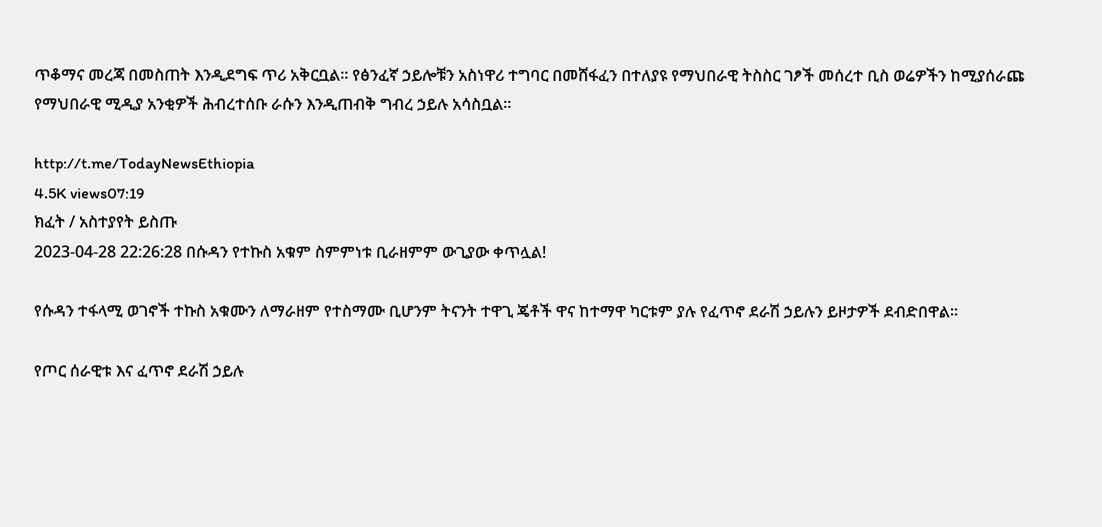ጥቆማና መረጃ በመስጠት እንዲደግፍ ጥሪ አቅርቧል፡፡ የፅንፈኛ ኃይሎቹን አስነዋሪ ተግባር በመሸፋፈን በተለያዩ የማህበራዊ ትስስር ገፆች መሰረተ ቢስ ወሬዎችን ከሚያሰራጩ የማህበራዊ ሚዲያ አንቂዎች ሕብረተሰቡ ራሱን እንዲጠብቅ ግብረ ኃይሉ አሳስቧል፡፡

http://t.me/TodayNewsEthiopia
4.5K views07:19
ክፈት / አስተያየት ይስጡ
2023-04-28 22:26:28 በሱዳን የተኩስ አቁም ስምምነቱ ቢራዘምም ውጊያው ቀጥሏል!

የሱዳን ተፋላሚ ወገኖች ተኩስ አቁሙን ለማራዘም የተስማሙ ቢሆንም ትናንት ተዋጊ ጄቶች ዋና ከተማዋ ካርቱም ያሉ የፈጥኖ ደራሽ ኃይሉን ይዞታዎች ደብድበዋል።

የጦር ሰራዊቱ እና ፈጥኖ ደራሽ ኃይሉ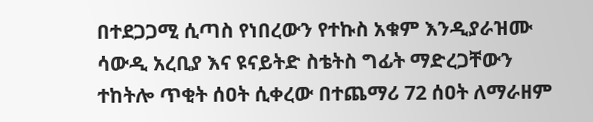በተደጋጋሚ ሲጣስ የነበረውን የተኩስ አቁም እንዲያራዝሙ ሳውዲ አረቢያ እና ዩናይትድ ስቴትስ ግፊት ማድረጋቸውን ተከትሎ ጥቂት ሰዐት ሲቀረው በተጨማሪ 72 ሰዐት ለማራዘም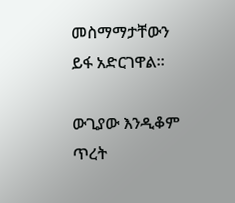መስማማታቸውን ይፋ አድርገዋል።

ውጊያው እንዲቆም ጥረት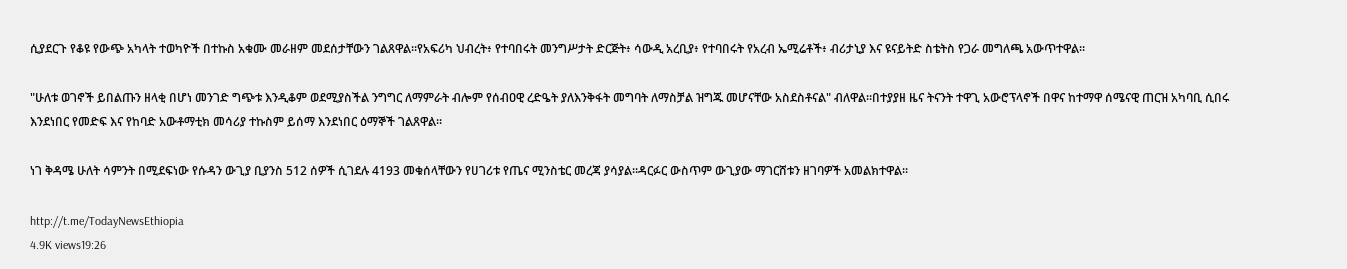ሲያደርጉ የቆዩ የውጭ አካላት ተወካዮች በተኩስ አቁሙ መራዘም መደሰታቸውን ገልጸዋል።የአፍሪካ ህብረት፥ የተባበሩት መንግሥታት ድርጅት፥ ሳውዲ አረቢያ፥ የተባበሩት የአረብ ኤሚሬቶች፥ ብሪታኒያ እና ዩናይትድ ስቴትስ የጋራ መግለጫ አውጥተዋል።

"ሁለቱ ወገኖች ይበልጡን ዘላቂ በሆነ መንገድ ግጭቱ እንዲቆም ወደሚያስችል ንግግር ለማምራት ብሎም የሰብዐዊ ረድዔት ያለእንቅፋት መግባት ለማስቻል ዝግጁ መሆናቸው አስደስቶናል" ብለዋል።በተያያዘ ዜና ትናንት ተዋጊ አውሮፕላኖች በዋና ከተማዋ ሰሜናዊ ጠርዝ አካባቢ ሲበሩ እንደነበር የመድፍ እና የከባድ አውቶማቲክ መሳሪያ ተኩስም ይሰማ እንደነበር ዕማኞች ገልጸዋል።

ነገ ቅዳሜ ሁለት ሳምንት በሚደፍነው የሱዳን ውጊያ ቢያንስ 512 ሰዎች ሲገደሉ 4193 መቁሰላቸውን የሀገሪቱ የጤና ሚንስቴር መረጃ ያሳያል።ዳርፉር ውስጥም ውጊያው ማገርሸቱን ዘገባዎች አመልክተዋል።

http://t.me/TodayNewsEthiopia
4.9K views19:26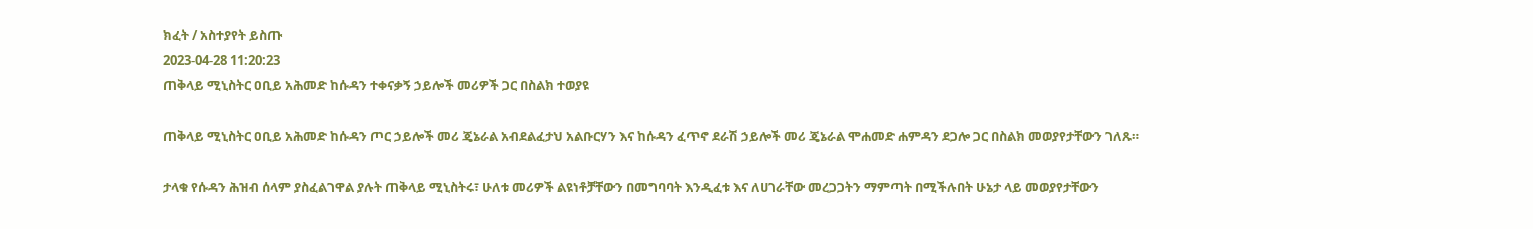ክፈት / አስተያየት ይስጡ
2023-04-28 11:20:23
ጠቅላይ ሚኒስትር ዐቢይ አሕመድ ከሱዳን ተቀናቃኝ ኃይሎች መሪዎች ጋር በስልክ ተወያዩ

ጠቅላይ ሚኒስትር ዐቢይ አሕመድ ከሱዳን ጦር ኃይሎች መሪ ጄኔራል አብደልፈታህ አልቡርሃን እና ከሱዳን ፈጥኖ ደራሽ ኃይሎች መሪ ጄኔራል ሞሐመድ ሐምዳን ደጋሎ ጋር በስልክ መወያየታቸውን ገለጹ።

ታላቁ የሱዳን ሕዝብ ሰላም ያስፈልገዋል ያሉት ጠቅላይ ሚኒስትሩ፣ ሁለቱ መሪዎች ልዩነቶቻቸውን በመግባባት እንዲፈቱ እና ለሀገራቸው መረጋጋትን ማምጣት በሚችሉበት ሁኔታ ላይ መወያየታቸውን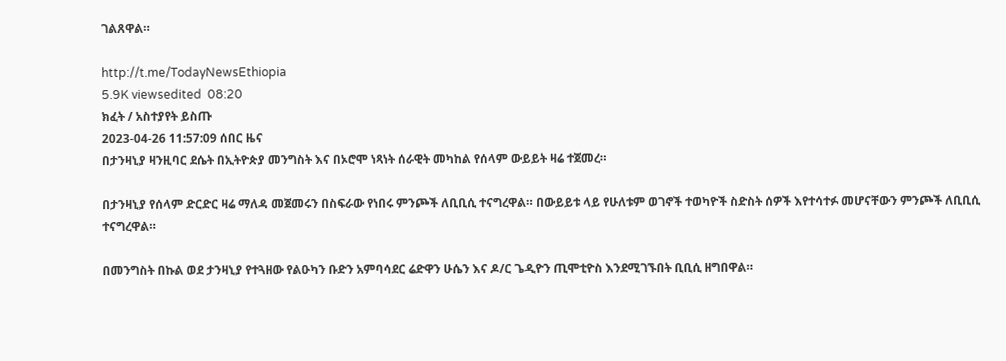ገልጸዋል።

http://t.me/TodayNewsEthiopia
5.9K viewsedited  08:20
ክፈት / አስተያየት ይስጡ
2023-04-26 11:57:09 ሰበር ዜና
በታንዛኒያ ዛንዚባር ደሴት በኢትዮጵያ መንግስት እና በኦሮሞ ነጻነት ሰራዊት መካከል የሰላም ውይይት ዛሬ ተጀመረ።

በታንዛኒያ የሰላም ድርድር ዛሬ ማለዳ መጀመሩን በስፍራው የነበሩ ምንጮች ለቢቢሲ ተናግረዋል። በውይይቱ ላይ የሁለቱም ወገኖች ተወካዮች ስድስት ሰዎች እየተሳተፉ መሆናቸውን ምንጮች ለቢቢሲ ተናግረዋል።

በመንግስት በኩል ወደ ታንዛኒያ የተጓዘው የልዑካን ቡድን አምባሳደር ሬድዋን ሁሴን እና ዶ/ር ጌዲዮን ጢሞቲዮስ እንደሚገኙበት ቢቢሲ ዘግበዋል።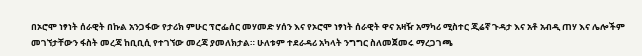በኦሮሞ ነፃነት ሰራዊት በኩል አንጋፋው የታሪክ ምሁር ፕሮፌሰር መሃመድ ሃሰን እና የኦሮሞ ነፃነት ሰራዊት ዋና አዛዥ አማካሪ ሚስተር ጂሬኛ ጉዳታ እና አቶ አብዲ ጠሃ እና ሌሎችም መገኘታቸውን ፋስት መረጃ ከቢቢሲ የተገኘው መረጃ ያመለክታል። ሁለቱም ተደራዳሪ አካላት ንግግር ስለመጀመሩ ማረጋገጫ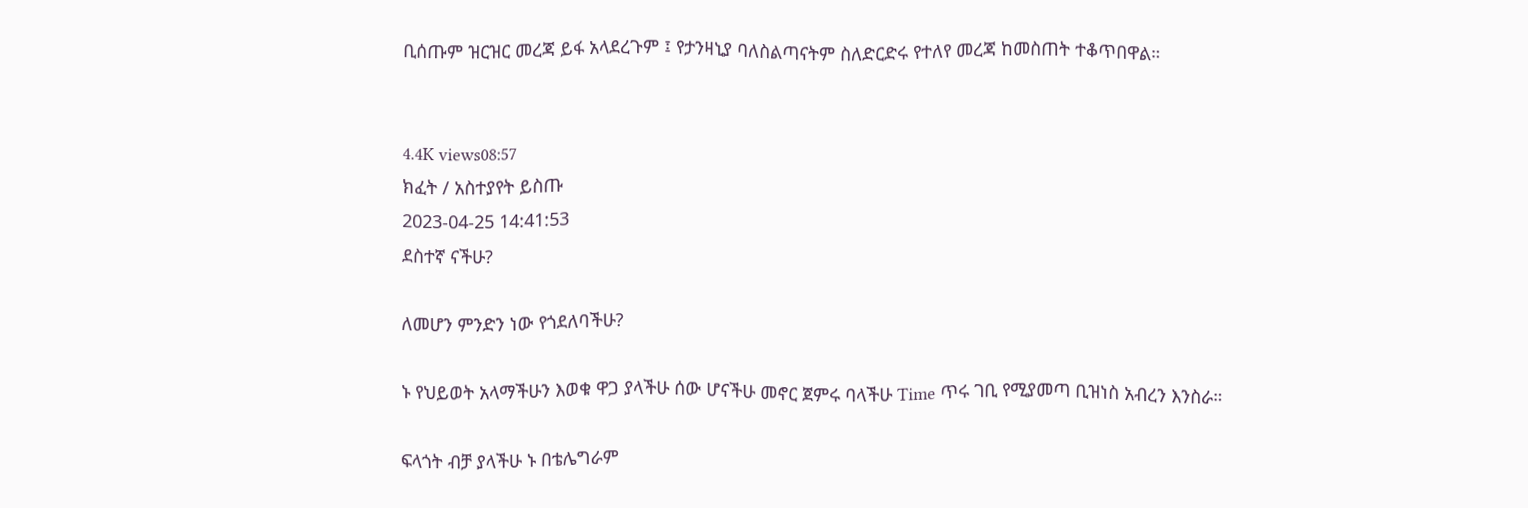ቢሰጡም ዝርዝር መረጃ ይፋ አላደረጉም ፤ የታንዛኒያ ባለስልጣናትም ስለድርድሩ የተለየ መረጃ ከመስጠት ተቆጥበዋል።


4.4K views08:57
ክፈት / አስተያየት ይስጡ
2023-04-25 14:41:53
ደስተኛ ናችሁ?

ለመሆን ምንድን ነው የጎደለባችሁ?

ኑ የህይወት አላማችሁን እወቁ ዋጋ ያላችሁ ሰው ሆናችሁ መኖር ጀምሩ ባላችሁ Time ጥሩ ገቢ የሚያመጣ ቢዝነስ አብረን እንስራ።

ፍላጎት ብቻ ያላችሁ ኑ በቴሌግራም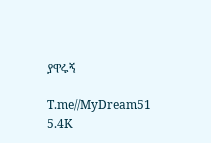ያዋሩኝ

T.me//MyDream51
5.4K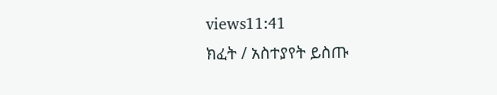views11:41
ክፈት / አስተያየት ይስጡ